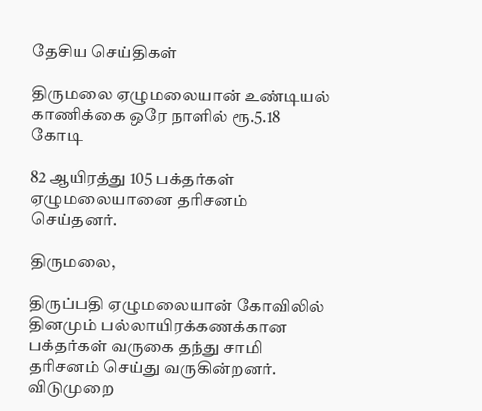தேசிய செய்திகள்

திருமலை ஏழுமலையான் உண்டியல் காணிக்கை ஒரே நாளில் ரூ.5.18 கோடி

82 ஆயிரத்து 105 பக்தர்கள் ஏழுமலையானை தரிசனம் செய்தனர்.

திருமலை,

திருப்பதி ஏழுமலையான் கோவிலில் தினமும் பல்லாயிரக்கணக்கான பக்தர்கள் வருகை தந்து சாமி தரிசனம் செய்து வருகின்றனர். விடுமுறை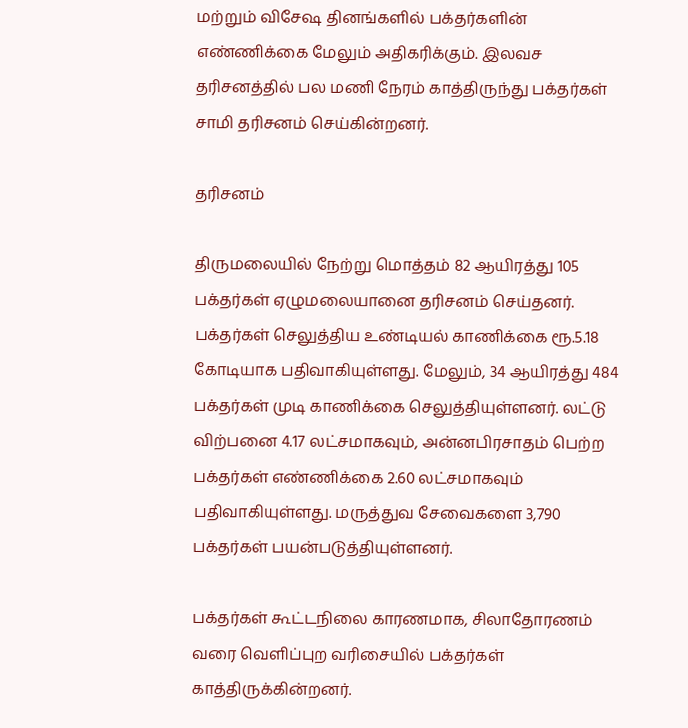மற்றும் விசேஷ தினங்களில் பக்தர்களின் எண்ணிக்கை மேலும் அதிகரிக்கும். இலவச தரிசனத்தில் பல மணி நேரம் காத்திருந்து பக்தர்கள் சாமி தரிசனம் செய்கின்றனர்.

தரிசனம்

திருமலையில் நேற்று மொத்தம் 82 ஆயிரத்து 105 பக்தர்கள் ஏழுமலையானை தரிசனம் செய்தனர். பக்தர்கள் செலுத்திய உண்டியல் காணிக்கை ரூ.5.18 கோடியாக பதிவாகியுள்ளது. மேலும், 34 ஆயிரத்து 484 பக்தர்கள் முடி காணிக்கை செலுத்தியுள்ளனர். லட்டு விற்பனை 4.17 லட்சமாகவும், அன்னபிரசாதம் பெற்ற பக்தர்கள் எண்ணிக்கை 2.60 லட்சமாகவும் பதிவாகியுள்ளது. மருத்துவ சேவைகளை 3,790 பக்தர்கள் பயன்படுத்தியுள்ளனர்.

பக்தர்கள் கூட்டநிலை காரணமாக, சிலாதோரணம் வரை வெளிப்புற வரிசையில் பக்தர்கள் காத்திருக்கின்றனர்.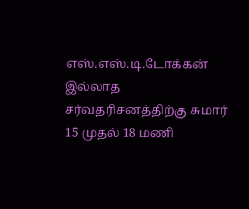எஸ்.எஸ்.டி.டோக்கன் இல்லாத சர்வதரிசனத்திற்கு சுமார் 15 முதல் 18 மணி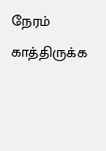நேரம் காத்திருக்க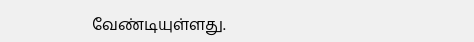வேண்டியுள்ளது.